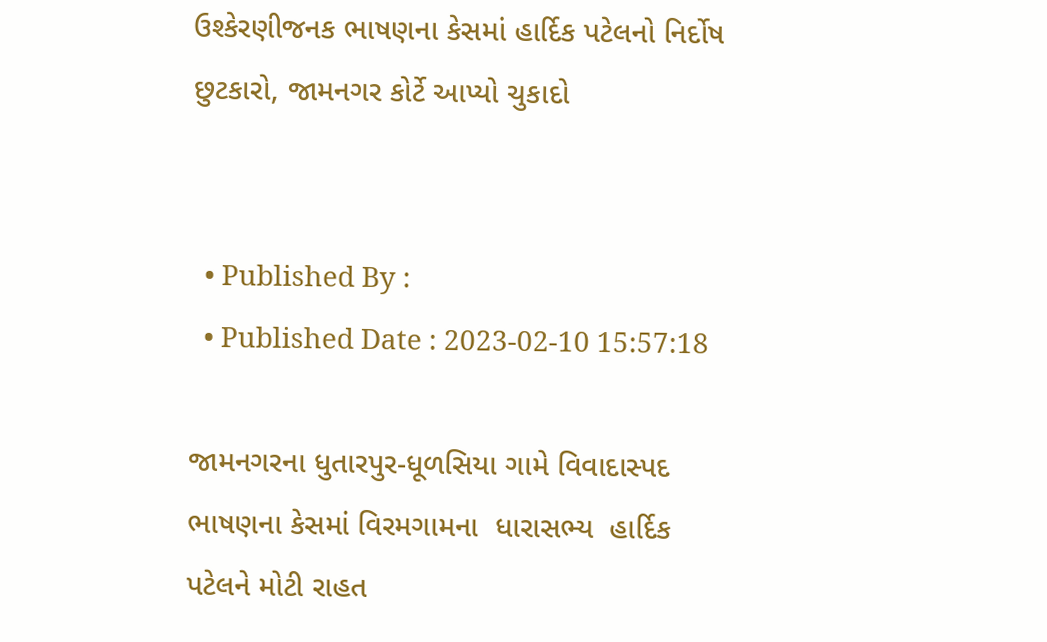ઉશ્કેરણીજનક ભાષણના કેસમાં હાર્દિક પટેલનો નિર્દોષ છુટકારો, જામનગર કોર્ટે આપ્યો ચુકાદો


  • Published By :
  • Published Date : 2023-02-10 15:57:18

જામનગરના ધુતારપુર-ધૂળસિયા ગામે વિવાદાસ્પદ ભાષણના કેસમાં વિરમગામના  ધારાસભ્ય  હાર્દિક પટેલને મોટી રાહત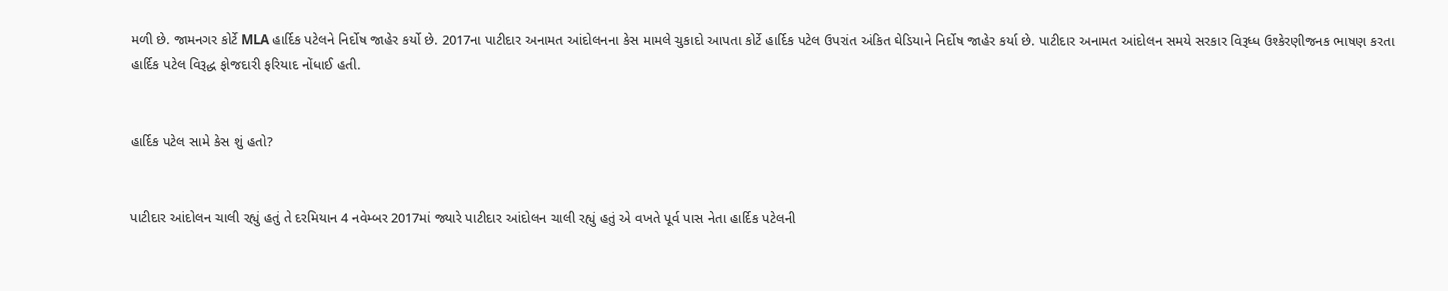મળી છે. જામનગર કોર્ટે MLA હાર્દિક પટેલને નિર્દોષ જાહેર કર્યો છે. 2017ના પાટીદાર અનામત આંદોલનના કેસ મામલે ચુકાદો આપતા કોર્ટે હાર્દિક પટેલ ઉપરાંત અંકિત ઘેડિયાને નિર્દોષ જાહેર કર્યા છે. પાટીદાર અનામત આંદોલન સમયે સરકાર વિરૂધ્ધ ઉશ્કેરણીજનક ભાષણ કરતા હાર્દિક પટેલ વિરૂદ્ધ ફોજદારી ફરિયાદ નોંધાઈ હતી.


હાર્દિક પટેલ સામે કેસ શું હતો?


પાટીદાર આંદોલન ચાલી રહ્યું હતું તે દરમિયાન 4 નવેમ્બર 2017માં જ્યારે પાટીદાર આંદોલન ચાલી રહ્યું હતું એ વખતે પૂર્વ પાસ નેતા હાર્દિક પટેલની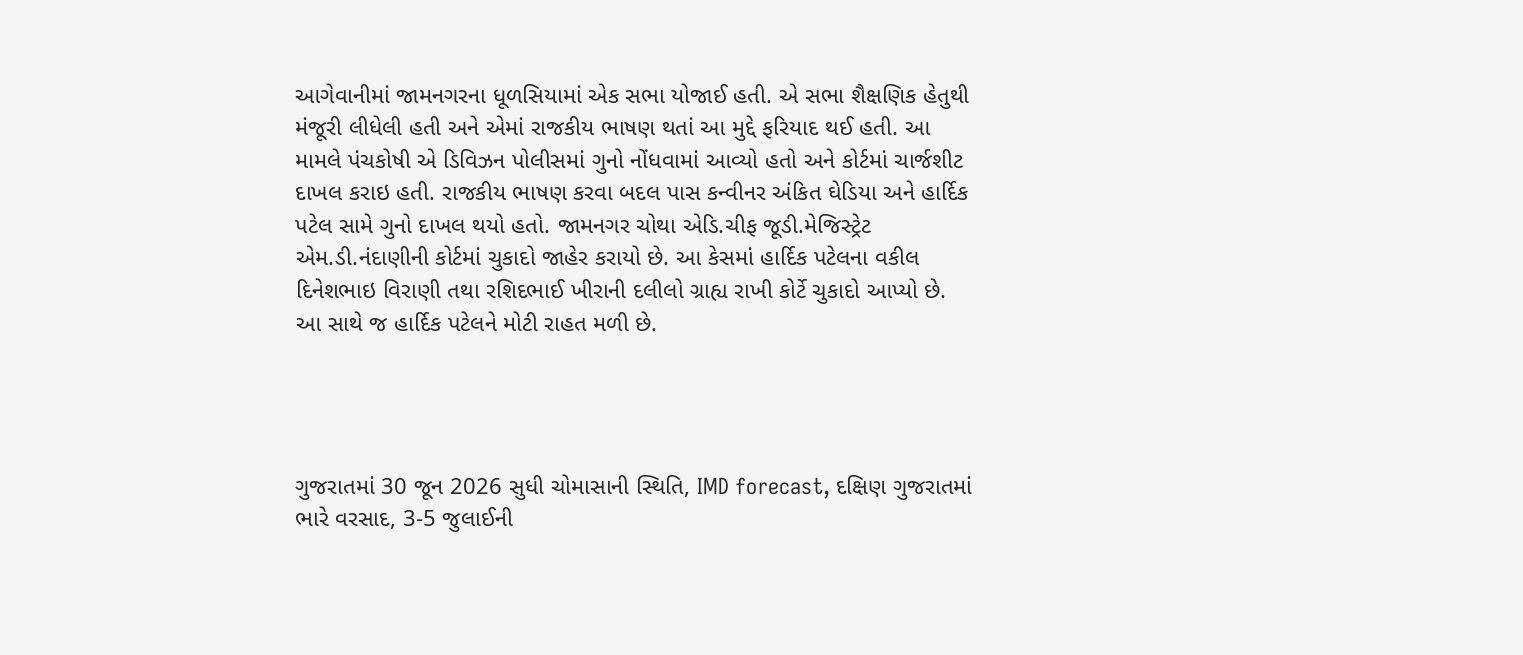આગેવાનીમાં જામનગરના ધૂળસિયામાં એક સભા યોજાઈ હતી. એ સભા શૈક્ષણિક હેતુથી મંજૂરી લીધેલી હતી અને એમાં રાજકીય ભાષણ થતાં આ મુદ્દે ફરિયાદ થઈ હતી. આ મામલે પંચકોષી એ ડિવિઝન પોલીસમાં ગુનો નોંધવામાં આવ્યો હતો અને કોર્ટમાં ચાર્જશીટ દાખલ કરાઇ હતી. રાજકીય ભાષણ કરવા બદલ પાસ કન્વીનર અંકિત ઘેડિયા અને હાર્દિક પટેલ સામે ગુનો દાખલ થયો હતો. જામનગર ચોથા એડિ.ચીફ જૂડી.મેજિસ્ટ્રેટ એમ.ડી.નંદાણીની કોર્ટમાં ચુકાદો જાહેર કરાયો છે. આ કેસમાં હાર્દિક પટેલના વકીલ દિનેશભાઇ વિરાણી તથા રશિદભાઈ ખીરાની દલીલો ગ્રાહ્ય રાખી કોર્ટે ચુકાદો આપ્યો છે. આ સાથે જ હાર્દિક પટેલને મોટી રાહત મળી છે.




ગુજરાતમાં 30 જૂન 2026 સુધી ચોમાસાની સ્થિતિ, IMD forecast, દક્ષિણ ગુજરાતમાં ભારે વરસાદ, 3-5 જુલાઈની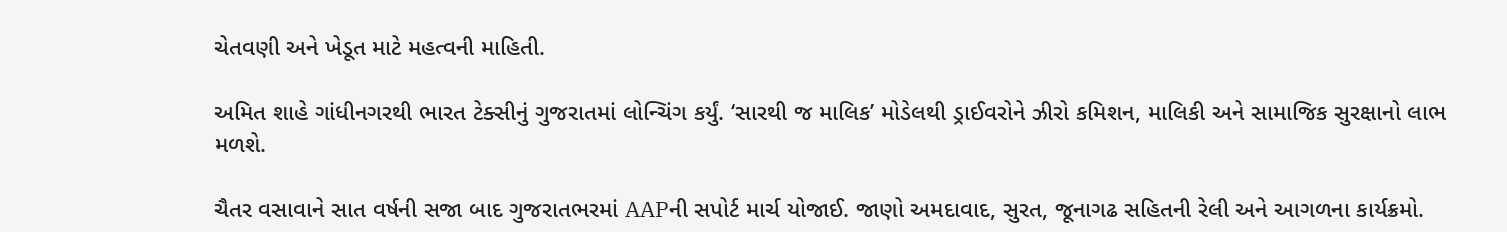ચેતવણી અને ખેડૂત માટે મહત્વની માહિતી.

અમિત શાહે ગાંધીનગરથી ભારત ટેક્સીનું ગુજરાતમાં લોન્ચિંગ કર્યું. ‘સારથી જ માલિક’ મોડેલથી ડ્રાઈવરોને ઝીરો કમિશન, માલિકી અને સામાજિક સુરક્ષાનો લાભ મળશે.

ચૈતર વસાવાને સાત વર્ષની સજા બાદ ગુજરાતભરમાં AAPની સપોર્ટ માર્ચ યોજાઈ. જાણો અમદાવાદ, સુરત, જૂનાગઢ સહિતની રેલી અને આગળના કાર્યક્રમો.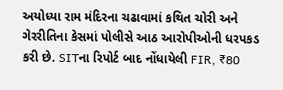અયોધ્યા રામ મંદિરના ચઢાવામાં કથિત ચોરી અને ગેરરીતિના કેસમાં પોલીસે આઠ આરોપીઓની ધરપકડ કરી છે. SITના રિપોર્ટ બાદ નોંધાયેલી FIR, ₹80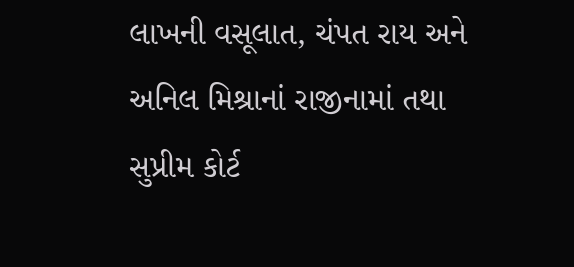લાખની વસૂલાત, ચંપત રાય અને અનિલ મિશ્રાનાં રાજીનામાં તથા સુપ્રીમ કોર્ટ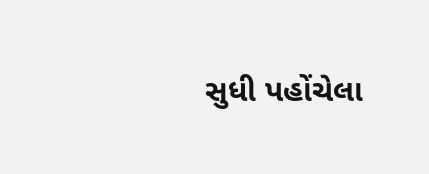સુધી પહોંચેલા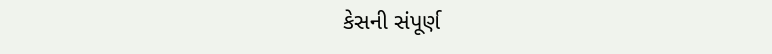કેસની સંપૂર્ણ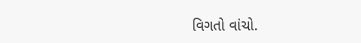વિગતો વાંચો.